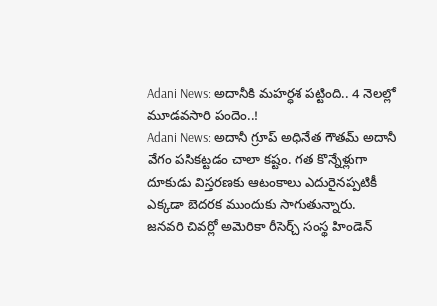Adani News: అదానీకి మహర్ధశ పట్టింది.. 4 నెలల్లో మూడవసారి పందెం..!
Adani News: అదానీ గ్రూప్ అధినేత గౌతమ్ అదానీ వేగం పసికట్టడం చాలా కష్టం. గత కొన్నేళ్లుగా దూకుడు విస్తరణకు ఆటంకాలు ఎదురైనప్పటికీ ఎక్కడా బెదరక ముందుకు సాగుతున్నారు.
జనవరి చివర్లో అమెరికా రీసెర్చ్ సంస్థ హిండెన్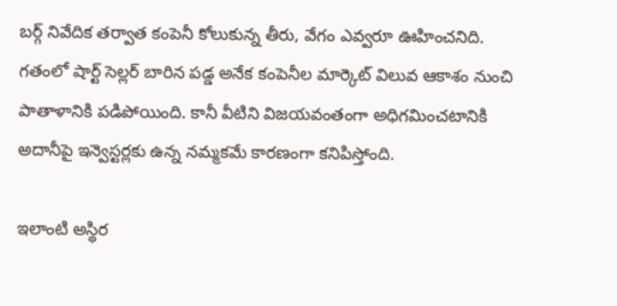బర్గ్ నివేదిక తర్వాత కంపెనీ కోలుకున్న తీరు, వేగం ఎవ్వరూ ఊహించనిది. గతంలో షార్ట్ సెల్లర్ బారిన పడ్డ అనేక కంపెనీల మార్కెట్ విలువ ఆకాశం నుంచి పాతాళానికి పడిపోయింది. కానీ వీటిని విజయవంతంగా అధిగమించటానికి అదానీపై ఇన్వెస్టర్లకు ఉన్న నమ్మకమే కారణంగా కనిపిస్తోంది.

ఇలాంటి అస్థిర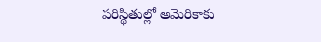పరిస్థితుల్లో అమెరికాకు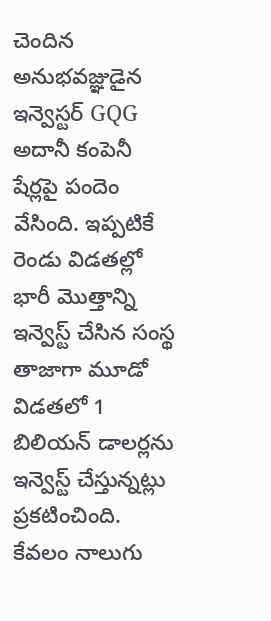చెందిన అనుభవజ్ఞుడైన ఇన్వెస్టర్ GQG అదానీ కంపెనీ షేర్లపై పందెం వేసింది. ఇప్పటికే రెండు విడతల్లో భారీ మెుత్తాన్ని ఇన్వెస్ట్ చేసిన సంస్థ తాజాగా మూడో విడతలో 1 బిలియన్ డాలర్లను ఇన్వెస్ట్ చేస్తున్నట్లు ప్రకటించింది. కేవలం నాలుగు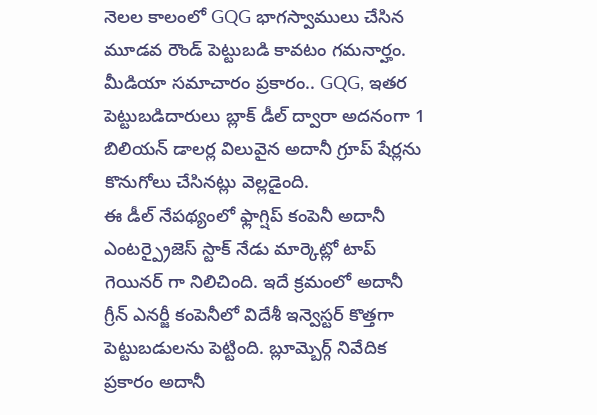నెలల కాలంలో GQG భాగస్వాములు చేసిన మూడవ రౌండ్ పెట్టుబడి కావటం గమనార్హం. మీడియా సమాచారం ప్రకారం.. GQG, ఇతర పెట్టుబడిదారులు బ్లాక్ డీల్ ద్వారా అదనంగా 1 బిలియన్ డాలర్ల విలువైన అదానీ గ్రూప్ షేర్లను కొనుగోలు చేసినట్లు వెల్లడైంది.
ఈ డీల్ నేపథ్యంలో ఫ్లాగ్షిప్ కంపెనీ అదానీ ఎంటర్ప్రైజెస్ స్టాక్ నేడు మార్కెట్లో టాప్ గెయినర్ గా నిలిచింది. ఇదే క్రమంలో అదానీ గ్రీన్ ఎనర్జీ కంపెనీలో విదేశీ ఇన్వెస్టర్ కొత్తగా పెట్టుబడులను పెట్టింది. బ్లూమ్బెర్గ్ నివేదిక ప్రకారం అదానీ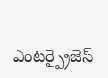ఎంటర్ప్రైజెస్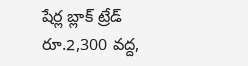షేర్ల బ్లాక్ ట్రేడ్ రూ.2,300 వద్ద,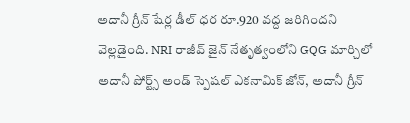అదానీ గ్రీన్ షేర్ల డీల్ ధర రూ.920 వద్ద జరిగిందని వెల్లడైంది. NRI రాజీవ్ జైన్ నేతృత్వంలోని GQG మార్చిలో అదానీ పోర్ట్స్ అండ్ స్పెషల్ ఎకనామిక్ జోన్, అదానీ గ్రీన్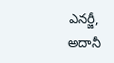ఎనర్జీ, అదానీ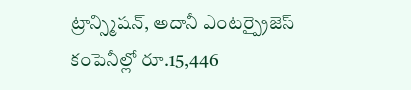ట్రాన్స్మిషన్, అదానీ ఎంటర్ప్రైజెస్ కంపెనీల్లో రూ.15,446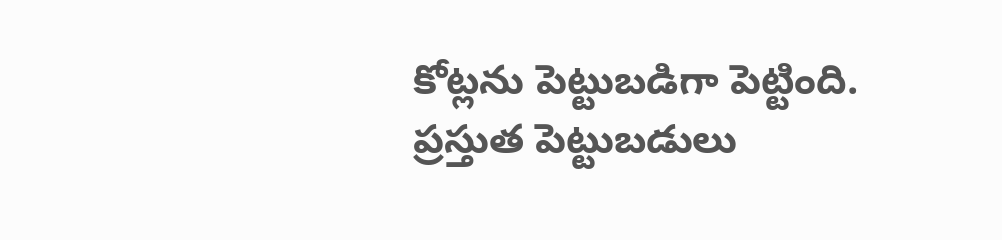కోట్లను పెట్టుబడిగా పెట్టింది. ప్రస్తుత పెట్టుబడులు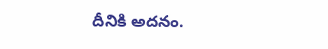దీనికి అదనం.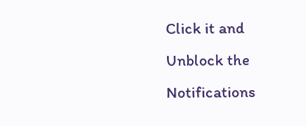Click it and Unblock the Notifications